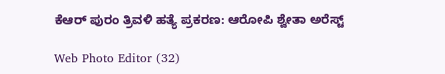ಕೆಆರ್ ಪುರಂ ತ್ರಿವಳಿ ಹತ್ಯೆ ಪ್ರಕರಣ: ಆರೋಪಿ ಶ್ವೇತಾ ಅರೆಸ್ಟ್

Web Photo Editor (32)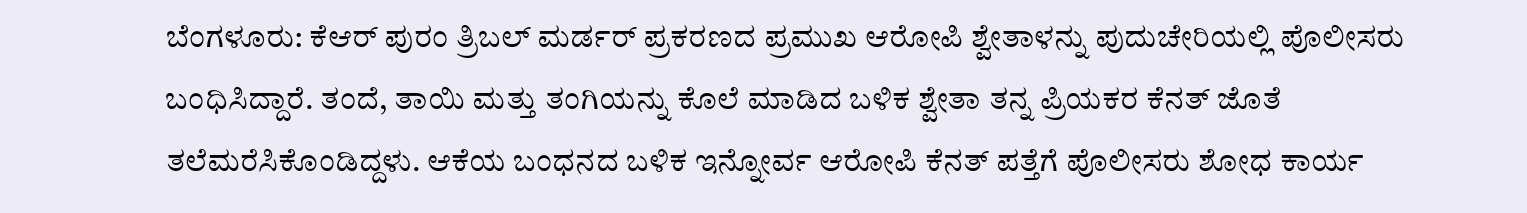ಬೆಂಗಳೂರು: ಕೆಆರ್ ಪುರಂ ತ್ರಿಬಲ್ ಮರ್ಡರ್ ಪ್ರಕರಣದ ಪ್ರಮುಖ ಆರೋಪಿ ಶ್ವೇತಾಳನ್ನು ಪುದುಚೇರಿಯಲ್ಲಿ ಪೊಲೀಸರು ಬಂಧಿಸಿದ್ದಾರೆ. ತಂದೆ, ತಾಯಿ ಮತ್ತು ತಂಗಿಯನ್ನು ಕೊಲೆ ಮಾಡಿದ ಬಳಿಕ ಶ್ವೇತಾ ತನ್ನ ಪ್ರಿಯಕರ ಕೆನತ್ ಜೊತೆ ತಲೆಮರೆಸಿಕೊಂಡಿದ್ದಳು. ಆಕೆಯ ಬಂಧನದ ಬಳಿಕ ಇನ್ನೋರ್ವ ಆರೋಪಿ ಕೆನತ್ ಪತ್ತೆಗೆ ಪೊಲೀಸರು ಶೋಧ ಕಾರ್ಯ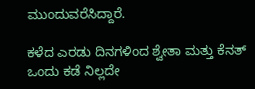ಮುಂದುವರೆಸಿದ್ದಾರೆ.

ಕಳೆದ ಎರಡು ದಿನಗಳಿಂದ ಶ್ವೇತಾ ಮತ್ತು ಕೆನತ್ ಒಂದು ಕಡೆ ನಿಲ್ಲದೇ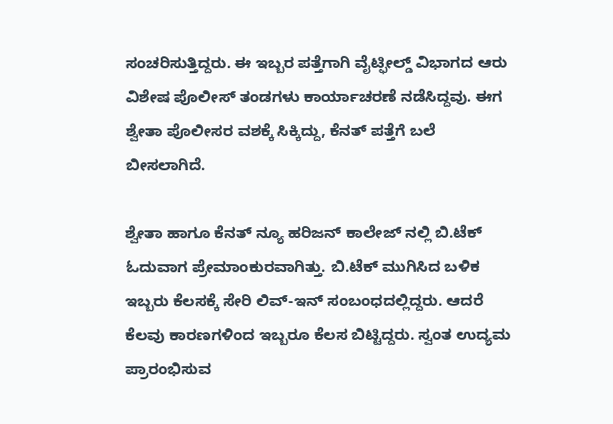ಸಂಚರಿಸುತ್ತಿದ್ದರು. ಈ ಇಬ್ಬರ ಪತ್ತೆಗಾಗಿ ವೈಟ್ಫೀಲ್ಡ್ ವಿಭಾಗದ ಆರು ವಿಶೇಷ ಪೊಲೀಸ್ ತಂಡಗಳು ಕಾರ್ಯಾಚರಣೆ ನಡೆಸಿದ್ದವು. ಈಗ ಶ್ವೇತಾ ಪೊಲೀಸರ ವಶಕ್ಕೆ ಸಿಕ್ಕಿದ್ದು, ಕೆನತ್ ಪತ್ತೆಗೆ ಬಲೆ ಬೀಸಲಾಗಿದೆ.

ಶ್ವೇತಾ ಹಾಗೂ ಕೆನತ್ ನ್ಯೂ ಹರಿಜನ್ ಕಾಲೇಜ್ ನಲ್ಲಿ ಬಿ.ಟೆಕ್ ಓದುವಾಗ ಪ್ರೇಮಾಂಕುರವಾಗಿತ್ತು. ಬಿ.ಟೆಕ್ ಮುಗಿಸಿದ ಬಳಿಕ ಇಬ್ಬರು ಕೆಲಸಕ್ಕೆ ಸೇರಿ ಲಿವ್-ಇನ್ ಸಂಬಂಧದಲ್ಲಿದ್ದರು. ಆದರೆ ಕೆಲವು ಕಾರಣಗಳಿಂದ ಇಬ್ಬರೂ ಕೆಲಸ ಬಿಟ್ಟಿದ್ದರು. ಸ್ವಂತ ಉದ್ಯಮ ಪ್ರಾರಂಭಿಸುವ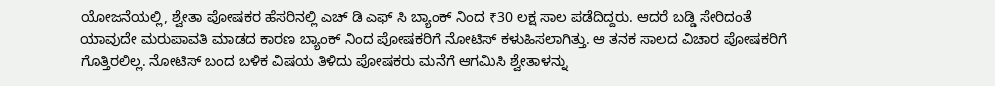ಯೋಜನೆಯಲ್ಲಿ, ಶ್ವೇತಾ ಪೋಷಕರ ಹೆಸರಿನಲ್ಲಿ ಎಚ್ ಡಿ ಎಫ್ ಸಿ ಬ್ಯಾಂಕ್ ನಿಂದ ₹30 ಲಕ್ಷ ಸಾಲ ಪಡೆದಿದ್ದರು. ಆದರೆ ಬಡ್ಡಿ ಸೇರಿದಂತೆ ಯಾವುದೇ ಮರುಪಾವತಿ ಮಾಡದ ಕಾರಣ ಬ್ಯಾಂಕ್ ನಿಂದ ಪೋಷಕರಿಗೆ ನೋಟಿಸ್ ಕಳುಹಿಸಲಾಗಿತ್ತು. ಆ ತನಕ ಸಾಲದ ವಿಚಾರ ಪೋಷಕರಿಗೆ ಗೊತ್ತಿರಲಿಲ್ಲ. ನೋಟಿಸ್ ಬಂದ ಬಳಿಕ ವಿಷಯ ತಿಳಿದು ಪೋಷಕರು ಮನೆಗೆ ಆಗಮಿಸಿ ಶ್ವೇತಾಳನ್ನು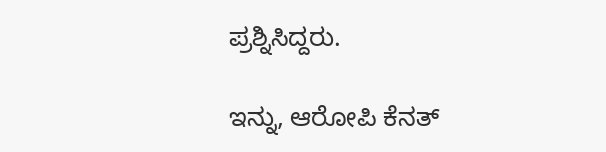ಪ್ರಶ್ನಿಸಿದ್ದರು.

ಇನ್ನು, ಆರೋಪಿ ಕೆನತ್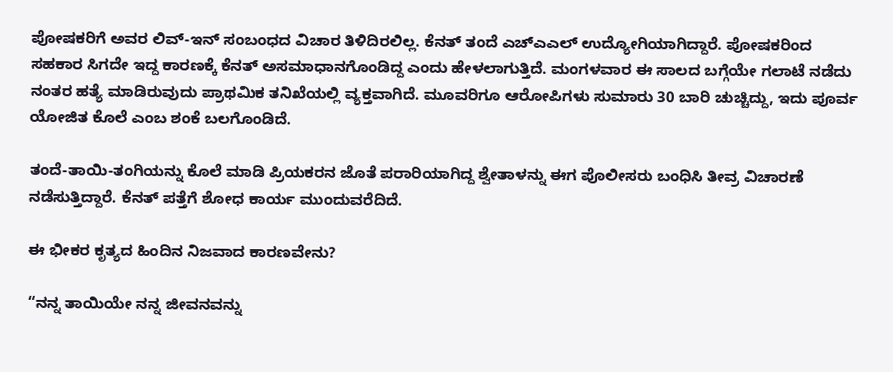ಪೋಷಕರಿಗೆ ಅವರ ಲಿವ್-ಇನ್ ಸಂಬಂಧದ ವಿಚಾರ ತಿಳಿದಿರಲಿಲ್ಲ. ಕೆನತ್ ತಂದೆ ಎಚ್ಎಎಲ್ ಉದ್ಯೋಗಿಯಾಗಿದ್ದಾರೆ. ಪೋಷಕರಿಂದ ಸಹಕಾರ ಸಿಗದೇ ಇದ್ದ ಕಾರಣಕ್ಕೆ ಕೆನತ್ ಅಸಮಾಧಾನಗೊಂಡಿದ್ದ ಎಂದು ಹೇಳಲಾಗುತ್ತಿದೆ. ಮಂಗಳವಾರ ಈ ಸಾಲದ ಬಗ್ಗೆಯೇ ಗಲಾಟೆ ನಡೆದು ನಂತರ ಹತ್ಯೆ ಮಾಡಿರುವುದು ಪ್ರಾಥಮಿಕ ತನಿಖೆಯಲ್ಲಿ ವ್ಯಕ್ತವಾಗಿದೆ. ಮೂವರಿಗೂ ಆರೋಪಿಗಳು ಸುಮಾರು 30 ಬಾರಿ ಚುಚ್ಚಿದ್ದು, ಇದು ಪೂರ್ವ ಯೋಜಿತ ಕೊಲೆ ಎಂಬ ಶಂಕೆ ಬಲಗೊಂಡಿದೆ.

ತಂದೆ-ತಾಯಿ-ತಂಗಿಯನ್ನು ಕೊಲೆ ಮಾಡಿ ಪ್ರಿಯಕರನ ಜೊತೆ ಪರಾರಿಯಾಗಿದ್ದ ಶ್ವೇತಾಳನ್ನು ಈಗ ಪೊಲೀಸರು ಬಂಧಿಸಿ ತೀವ್ರ ವಿಚಾರಣೆ ನಡೆಸುತ್ತಿದ್ದಾರೆ. ಕೆನತ್ ಪತ್ತೆಗೆ ಶೋಧ ಕಾರ್ಯ ಮುಂದುವರೆದಿದೆ.

ಈ ಭೀಕರ ಕೃತ್ಯದ ಹಿಂದಿನ ನಿಜವಾದ ಕಾರಣವೇನು?

“ನನ್ನ ತಾಯಿಯೇ ನನ್ನ ಜೀವನವನ್ನು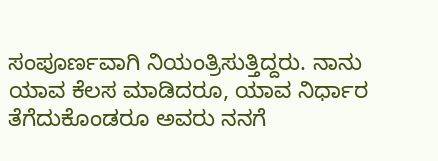ಸಂಪೂರ್ಣವಾಗಿ ನಿಯಂತ್ರಿಸುತ್ತಿದ್ದರು. ನಾನು ಯಾವ ಕೆಲಸ ಮಾಡಿದರೂ, ಯಾವ ನಿರ್ಧಾರ ತೆಗೆದುಕೊಂಡರೂ ಅವರು ನನಗೆ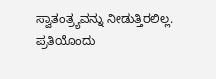ಸ್ವಾತಂತ್ರ್ಯವನ್ನು ನೀಡುತ್ತಿರಲಿಲ್ಲ. ಪ್ರತಿಯೊಂದು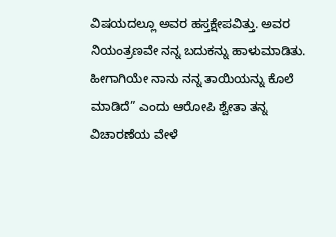ವಿಷಯದಲ್ಲೂ ಅವರ ಹಸ್ತಕ್ಷೇಪವಿತ್ತು. ಅವರ ನಿಯಂತ್ರಣವೇ ನನ್ನ ಬದುಕನ್ನು ಹಾಳುಮಾಡಿತು. ಹೀಗಾಗಿಯೇ ನಾನು ನನ್ನ ತಾಯಿಯನ್ನು ಕೊಲೆ ಮಾಡಿದೆ” ಎಂದು ಆರೋಪಿ ಶ್ವೇತಾ ತನ್ನ ವಿಚಾರಣೆಯ ವೇಳೆ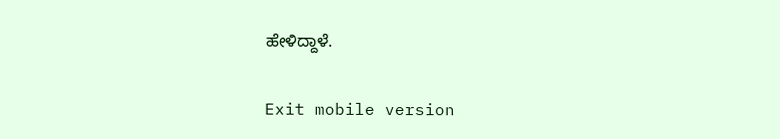ಹೇಳಿದ್ದಾಳೆ.

Exit mobile version